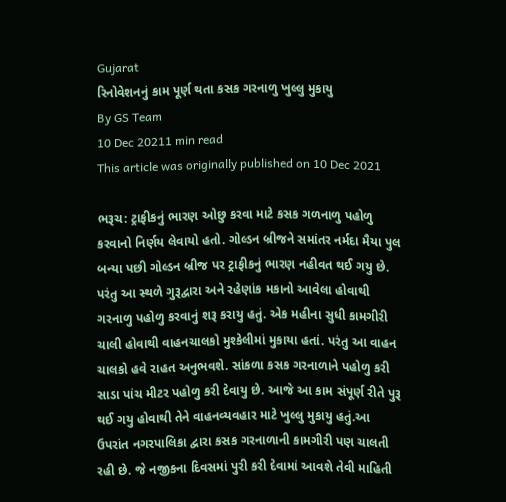Gujarat
રિનોવેશનનું કામ પૂર્ણ થતા કસક ગરનાળુ ખુલ્લુ મુકાયુ
By GS Team
10 Dec 20211 min read
This article was originally published on 10 Dec 2021

ભરૂચ: ટ્રાફીકનું ભારણ ઓછુ કરવા માટે કસક ગળનાળુ પહોળુ કરવાનો નિર્ણય લેવાયો હતો. ગોલ્ડન બ્રીજને સમાંતર નર્મદા મૈયા પુલ બન્યા પછી ગોલ્ડન બ્રીજ પર ટ્રાફીકનું ભારણ નહીવત થઈ ગયુ છે. પરંતુ આ સ્થળે ગુરૂદ્વારા અને રહેણાંક મકાનો આવેલા હોવાથી ગરનાળુ પહોળુ કરવાનું શરૂ કરાયુ હતું. એક મહીના સુધી કામગીરી ચાલી હોવાથી વાહનચાલકો મુશ્કેલીમાં મુકાયા હતાં. પરંતુ આ વાહન ચાલકો હવે રાહત અનુભવશે. સાંકળા કસક ગરનાળાને પહોળુ કરી સાડા પાંચ મીટર પહોળુ કરી દેવાયુ છે. આજે આ કામ સંપૂર્ણ રીતે પુરૂ થઈ ગયુ હોવાથી તેને વાહનવ્યવહાર માટે ખુલ્લુ મુકાયુ હતું.આ ઉપરાંત નગરપાલિકા દ્વારા કસક ગરનાળાની કામગીરી પણ ચાલતી રહી છે. જે નજીકના દિવસમાં પુરી કરી દેવામાં આવશે તેવી માહિતી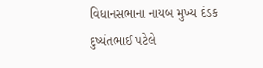વિધાનસભાના નાયબ મુખ્ય દંડક દુષ્યંતભાઈ પટેલે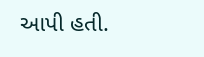આપી હતી.